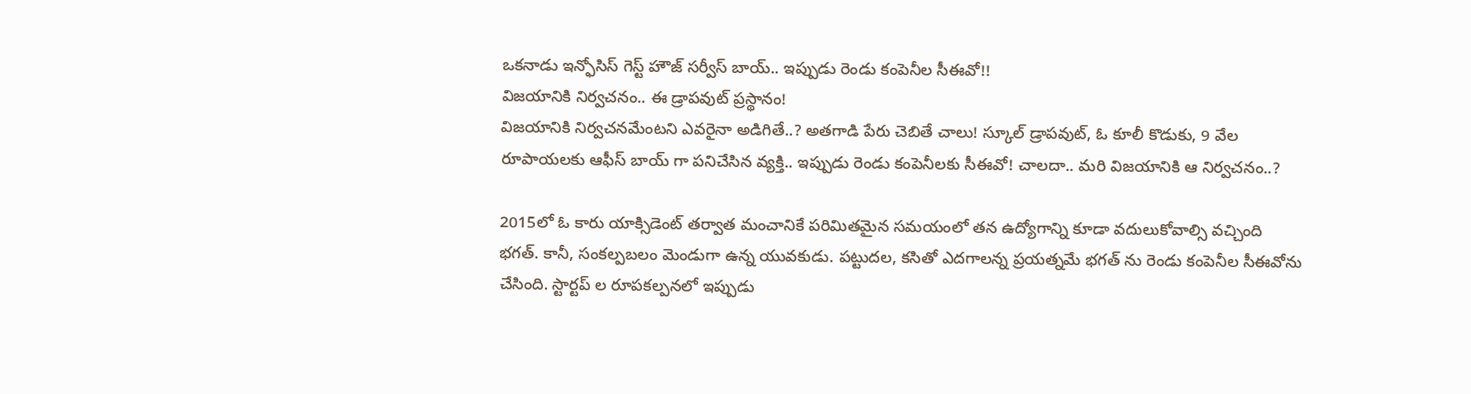ఒకనాడు ఇన్ఫోసిస్ గెస్ట్ హౌజ్ సర్వీస్ బాయ్.. ఇప్పుడు రెండు కంపెనీల సీఈవో!!
విజయానికి నిర్వచనం.. ఈ డ్రాపవుట్ ప్రస్థానం!
విజయానికి నిర్వచనమేంటని ఎవరైనా అడిగితే..? అతగాడి పేరు చెబితే చాలు! స్కూల్ డ్రాపవుట్, ఓ కూలీ కొడుకు, 9 వేల రూపాయలకు ఆఫీస్ బాయ్ గా పనిచేసిన వ్యక్తి.. ఇప్పుడు రెండు కంపెనీలకు సీఈవో! చాలదా.. మరి విజయానికి ఆ నిర్వచనం..?

2015లో ఓ కారు యాక్సిడెంట్ తర్వాత మంచానికే పరిమితమైన సమయంలో తన ఉద్యోగాన్ని కూడా వదులుకోవాల్సి వచ్చింది భగత్. కానీ, సంకల్పబలం మెండుగా ఉన్న యువకుడు. పట్టుదల, కసితో ఎదగాలన్న ప్రయత్నమే భగత్ ను రెండు కంపెనీల సీఈవోను చేసింది. స్టార్టప్ ల రూపకల్పనలో ఇప్పుడు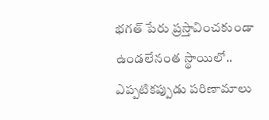భగత్ పేరు ప్రస్తావించకుండా ఉండలేనంత స్థాయిలో.. ఎప్పటికప్పుడు పరిణామాలు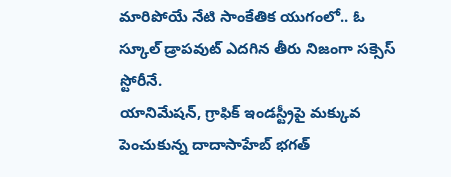మారిపోయే నేటి సాంకేతిక యుగంలో.. ఓ స్కూల్ డ్రాపవుట్ ఎదగిన తీరు నిజంగా సక్సెస్ స్టోరీనే.
యానిమేషన్, గ్రాఫిక్ ఇండస్ట్రీపై మక్కువ పెంచుకున్న దాదాసాహేబ్ భగత్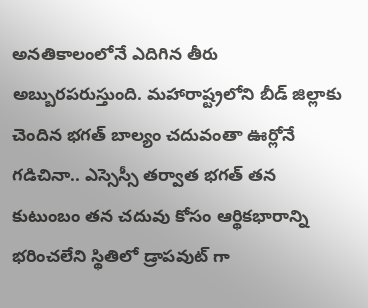అనతికాలంలోనే ఎదిగిన తీరు అబ్బురపరుస్తుంది. మహారాష్ట్రలోని బీడ్ జిల్లాకు చెందిన భగత్ బాల్యం చదువంతా ఊర్లోనే గడిచినా.. ఎస్సెస్సీ తర్వాత భగత్ తన కుటుంబం తన చదువు కోసం ఆర్థికభారాన్ని భరించలేని స్థితిలో డ్రాపవుట్ గా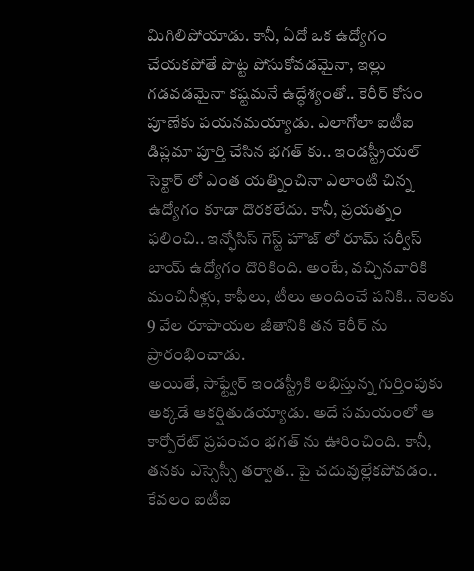మిగిలిపోయాడు. కానీ, ఏదో ఒక ఉద్యోగం చేయకపోతే పొట్ట పోసుకోవడమైనా, ఇల్లు గడవడమైనా కష్టమనే ఉద్ధేశ్యంతో.. కెరీర్ కోసం పూణేకు పయనమయ్యాడు. ఎలాగోలా ఐటీఐ డిప్లమా పూర్తి చేసిన భగత్ కు.. ఇండస్ట్రీయల్ సెక్టార్ లో ఎంత యత్నించినా ఎలాంటి చిన్న ఉద్యోగం కూడా దొరకలేదు. కానీ, ప్రయత్నం ఫలించి.. ఇన్ఫోసిస్ గెస్ట్ హౌజ్ లో రూమ్ సర్వీస్ బాయ్ ఉద్యోగం దొరికింది. అంటే, వచ్చినవారికి మంచినీళ్లు, కాఫీలు, టీలు అందించే పనికి.. నెలకు 9 వేల రూపాయల జీతానికి తన కెరీర్ ను ప్రారంభించాడు.
అయితే, సాఫ్ట్వేర్ ఇండస్ట్రీకి లభిస్తున్న గుర్తింపుకు అక్కడే ఆకర్షితుడయ్యాడు. అదే సమయంలో ఆ కార్పోరేట్ ప్రపంచం భగత్ ను ఊరించింది. కానీ, తనకు ఎస్సెస్సీ తర్వాత.. పై చదువుల్లేకపోవడం.. కేవలం ఐటీఐ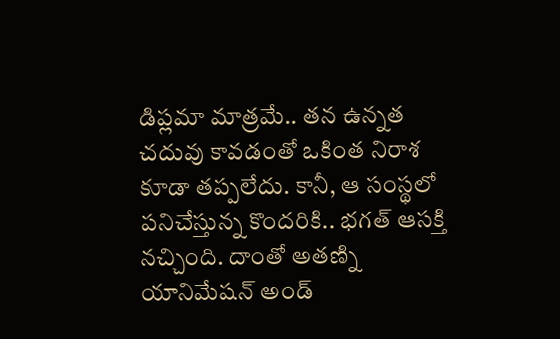డిప్లమా మాత్రమే.. తన ఉన్నత చదువు కావడంతో ఒకింత నిరాశ కూడా తప్పలేదు. కానీ, ఆ సంస్థలో పనిచేస్తున్న కొందరికి.. భగత్ ఆసక్తి నచ్చింది. దాంతో అతణ్ని యానిమేషన్ అండ్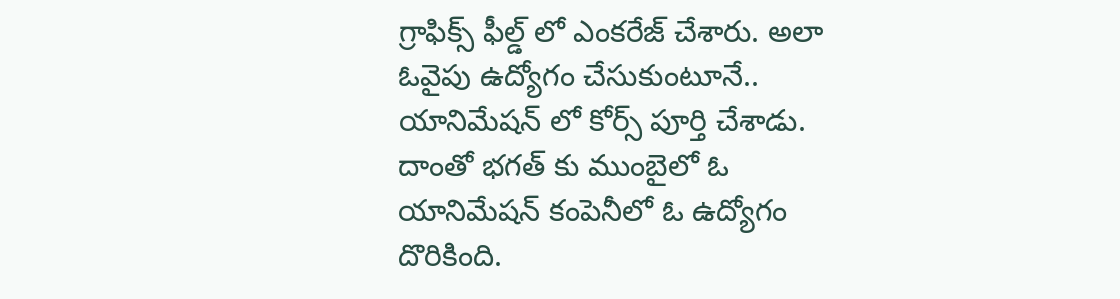గ్రాఫిక్స్ ఫీల్డ్ లో ఎంకరేజ్ చేశారు. అలా ఓవైపు ఉద్యోగం చేసుకుంటూనే.. యానిమేషన్ లో కోర్స్ పూర్తి చేశాడు. దాంతో భగత్ కు ముంబైలో ఓ యానిమేషన్ కంపెనీలో ఓ ఉద్యోగం దొరికింది.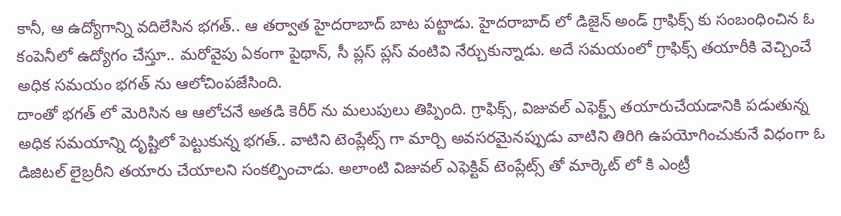కానీ, ఆ ఉద్యోగాన్ని వదిలేసిన భగత్.. ఆ తర్వాత హైదరాబాద్ బాట పట్టాడు. హైదరాబాద్ లో డిజైన్ అండ్ గ్రాఫిక్స్ కు సంబంధించిన ఓ కంపెనీలో ఉద్యోగం చేస్తూ.. మరోవైపు ఏకంగా పైథాన్, సీ ప్లస్ ప్లస్ వంటివి నేర్చుకున్నాడు. అదే సమయంలో గ్రాఫిక్స్ తయారీకి వెచ్చించే అధిక సమయం భగత్ ను ఆలోచింపజేసింది.
దాంతో భగత్ లో మెరిసిన ఆ ఆలోచనే అతడి కెరీర్ ను మలుపులు తిప్పింది. గ్రాఫిక్స్, విజువల్ ఎఫెక్ట్స్ తయారుచేయడానికి పడుతున్న అధిక సమయాన్ని దృష్టిలో పెట్టుకున్న భగత్.. వాటిని టెంప్లేట్స్ గా మార్చి అవసరమైనప్పుడు వాటిని తిరిగి ఉపయోగించుకునే విధంగా ఓ డిజిటల్ లైబ్రరీని తయారు చేయాలని సంకల్పించాడు. అలాంటి విజువల్ ఎఫెక్టివ్ టెంప్లేట్స్ తో మార్కెట్ లో కి ఎంట్రీ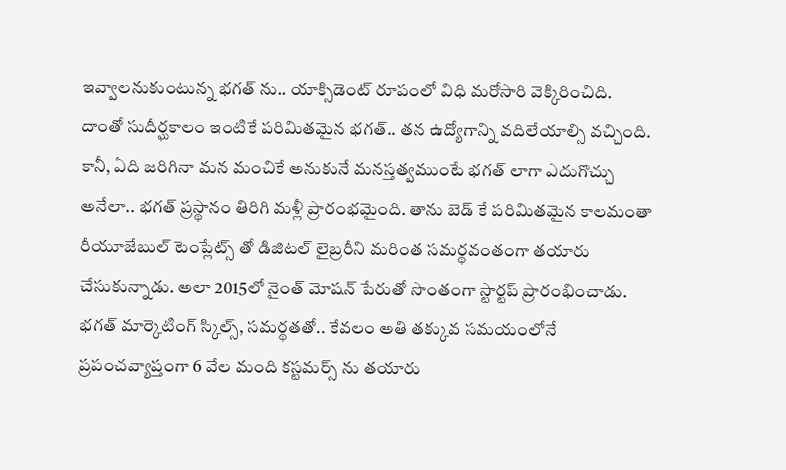ఇవ్వాలనుకుంటున్న భగత్ ను.. యాక్సిడెంట్ రూపంలో విధి మరోసారి వెక్కిరించిది. దాంతో సుదీర్ఘకాలం ఇంటికే పరిమితమైన భగత్.. తన ఉద్యోగాన్ని వదిలేయాల్సి వచ్చింది.
కానీ, ఏది జరిగినా మన మంచికే అనుకునే మనస్తత్వముంటే భగత్ లాగా ఎదుగొచ్చు అనేలా.. భగత్ ప్రస్థానం తిరిగి మళ్లీ ప్రారంభమైంది. తాను బెడ్ కే పరిమితమైన కాలమంతా రీయూజేబుల్ టెంప్లేట్స్ తో డిజిటల్ లైబ్రరీని మరింత సమర్థవంతంగా తయారు చేసుకున్నాడు. అలా 2015లో నైంత్ మోషన్ పేరుతో సొంతంగా స్టార్టప్ ప్రారంభించాడు. భగత్ మార్కెటింగ్ స్కిల్స్, సమర్థతతో.. కేవలం అతి తక్కువ సమయంలోనే ప్రపంచవ్యాప్తంగా 6 వేల మంది కస్టమర్స్ ను తయారు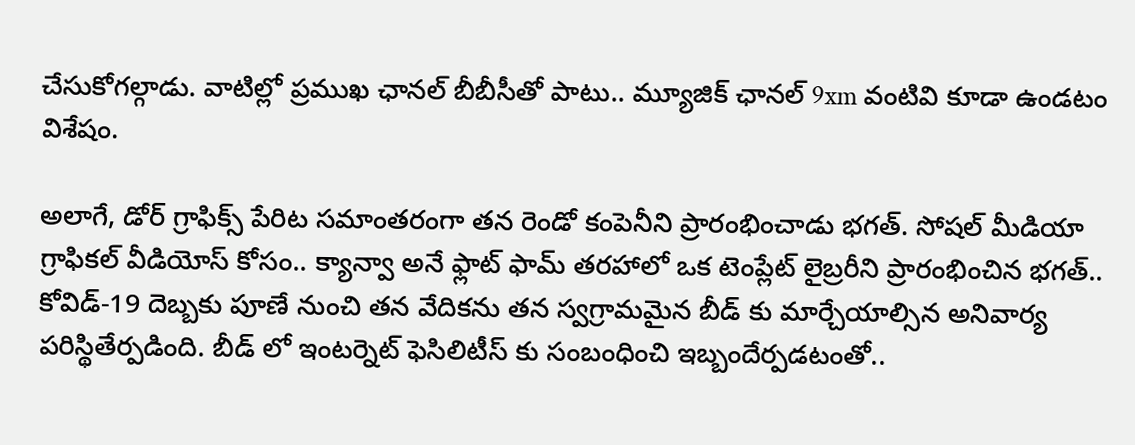చేసుకోగల్గాడు. వాటిల్లో ప్రముఖ ఛానల్ బీబీసీతో పాటు.. మ్యూజిక్ ఛానల్ 9xm వంటివి కూడా ఉండటం విశేషం.

అలాగే, డోర్ గ్రాఫిక్స్ పేరిట సమాంతరంగా తన రెండో కంపెనీని ప్రారంభించాడు భగత్. సోషల్ మీడియా గ్రాఫికల్ వీడియోస్ కోసం.. క్యాన్వా అనే ఫ్లాట్ ఫామ్ తరహాలో ఒక టెంప్లేట్ లైబ్రరీని ప్రారంభించిన భగత్.. కోవిడ్-19 దెబ్బకు పూణే నుంచి తన వేదికను తన స్వగ్రామమైన బీడ్ కు మార్చేయాల్సిన అనివార్య పరిస్థితేర్పడింది. బీడ్ లో ఇంటర్నెట్ ఫెసిలిటీస్ కు సంబంధించి ఇబ్బందేర్పడటంతో..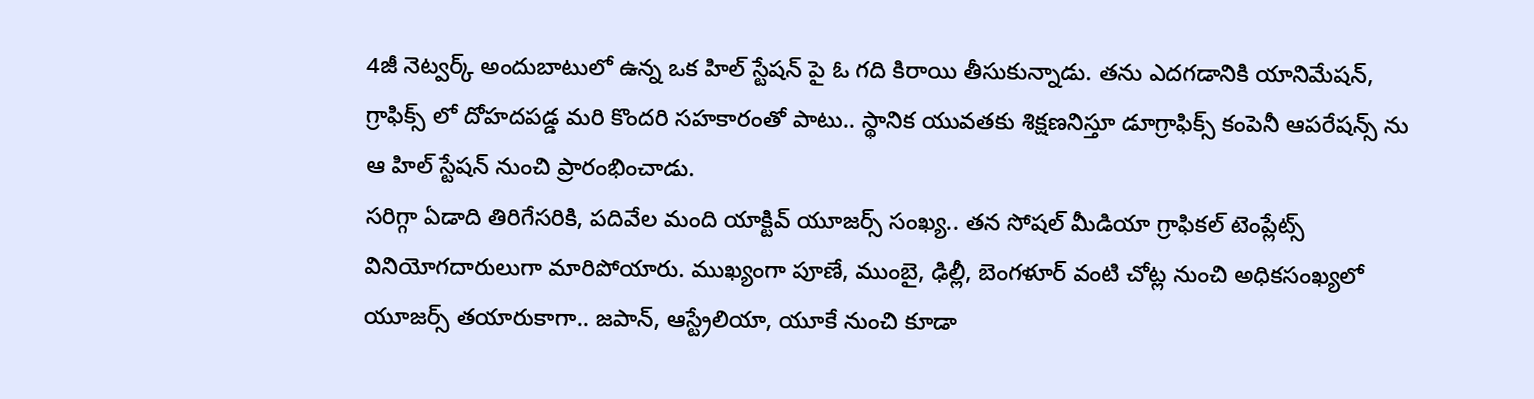4జీ నెట్వర్క్ అందుబాటులో ఉన్న ఒక హిల్ స్టేషన్ పై ఓ గది కిరాయి తీసుకున్నాడు. తను ఎదగడానికి యానిమేషన్, గ్రాఫిక్స్ లో దోహదపడ్డ మరి కొందరి సహకారంతో పాటు.. స్థానిక యువతకు శిక్షణనిస్తూ డూగ్రాఫిక్స్ కంపెనీ ఆపరేషన్స్ ను ఆ హిల్ స్టేషన్ నుంచి ప్రారంభించాడు.
సరిగ్గా ఏడాది తిరిగేసరికి, పదివేల మంది యాక్టివ్ యూజర్స్ సంఖ్య.. తన సోషల్ మీడియా గ్రాఫికల్ టెంప్లేట్స్ వినియోగదారులుగా మారిపోయారు. ముఖ్యంగా పూణే, ముంబై, ఢిల్లీ, బెంగళూర్ వంటి చోట్ల నుంచి అధికసంఖ్యలో యూజర్స్ తయారుకాగా.. జపాన్, ఆస్ట్రేలియా, యూకే నుంచి కూడా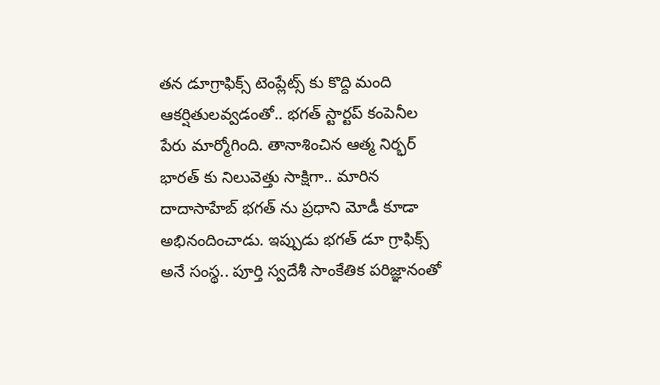తన డూగ్రాఫిక్స్ టెంప్లేట్స్ కు కొద్ది మంది ఆకర్షితులవ్వడంతో.. భగత్ స్టార్టప్ కంపెనీల పేరు మార్మోగింది. తానాశించిన ఆత్మ నిర్భర్ భారత్ కు నిలువెత్తు సాక్షిగా.. మారిన దాదాసాహేబ్ భగత్ ను ప్రధాని మోడీ కూడా అభినందించాడు. ఇప్పుడు భగత్ డూ గ్రాఫిక్స్ అనే సంస్థ.. పూర్తి స్వదేశీ సాంకేతిక పరిజ్ఞానంతో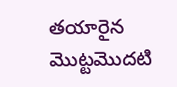తయారైన మొట్టమొదటి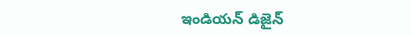ఇండియన్ డిజైన్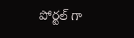పోర్టల్ గా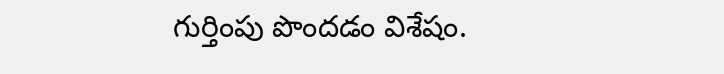గుర్తింపు పొందడం విశేషం.